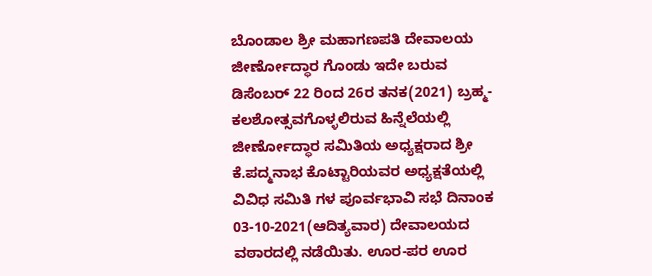ಬೊಂಡಾಲ ಶ್ರೀ ಮಹಾಗಣಪತಿ ದೇವಾಲಯ ಜೀರ್ಣೋದ್ಧಾರ ಗೊಂಡು ಇದೇ ಬರುವ ಡಿಸೆಂಬರ್ 22 ರಿಂದ 26ರ ತನಕ(2021) ಬ್ರಹ್ಮ- ಕಲಶೋತ್ಸವಗೊಳ್ಳಲಿರುವ ಹಿನ್ನೆಲೆಯಲ್ಲಿ ಜೀರ್ಣೋದ್ಧಾರ ಸಮಿತಿಯ ಅಧ್ಯಕ್ಷರಾದ ಶ್ರೀ ಕೆ.ಪದ್ಮನಾಭ ಕೊಟ್ಟಾರಿಯವರ ಅಧ್ಯಕ್ಷತೆಯಲ್ಲಿ ವಿವಿಧ ಸಮಿತಿ ಗಳ ಪೂರ್ವಭಾವಿ ಸಭೆ ದಿನಾಂಕ 03-10-2021(ಆದಿತ್ಯವಾರ) ದೇವಾಲಯದ ವಠಾರದಲ್ಲಿ ನಡೆಯಿತು. ಊರ-ಪರ ಊರ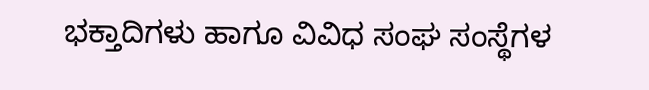ಭಕ್ತಾದಿಗಳು ಹಾಗೂ ವಿವಿಧ ಸಂಘ ಸಂಸ್ಥೆಗಳ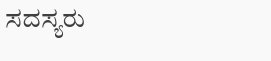ಸದಸ್ಯರು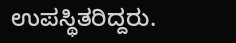ಉಪಸ್ಥಿತರಿದ್ದರು.